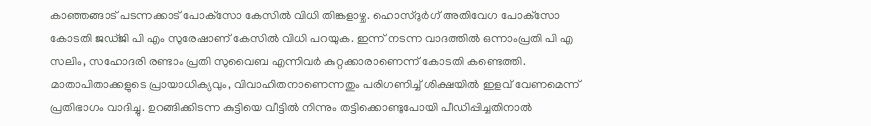കാഞ്ഞങ്ങാട് പടന്നക്കാട് പോക്‌സോ കേസില്‍ വിധി തിങ്കളാഴ്ച. ഹൊസ്ദുര്‍ഗ് അതിവേഗ പോക്‌സോ കോടതി ജഡ്ജി പി എം സുരേഷാണ് കേസില്‍ വിധി പറയുക. ഇന്ന് നടന്ന വാദത്തില്‍ ഒന്നാംപ്രതി പി എ സലിം, സഹോദരി രണ്ടാം പ്രതി സുവൈബ എന്നിവര്‍ കുറ്റക്കാരാണെന്ന് കോടതി കണ്ടെത്തി. മാതാപിതാക്കളുടെ പ്രായാധിക്യവും, വിവാഹിതനാണെന്നതും പരിഗണിച്ച് ശിക്ഷയില്‍ ഇളവ് വേണമെന്ന് പ്രതിഭാഗം വാദിച്ചു. ഉറങ്ങിക്കിടന്ന കുട്ടിയെ വീട്ടില്‍ നിന്നും തട്ടിക്കൊണ്ടുപോയി പീഡിപ്പിച്ചതിനാല്‍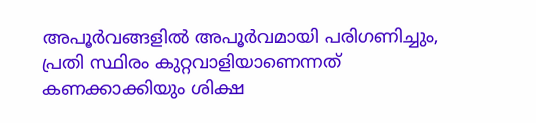അപൂര്‍വങ്ങളില്‍ അപൂര്‍വമായി പരിഗണിച്ചും, പ്രതി സ്ഥിരം കുറ്റവാളിയാണെന്നത് കണക്കാക്കിയും ശിക്ഷ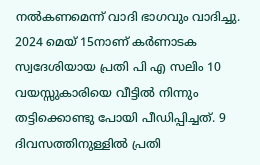നല്‍കണമെന്ന് വാദി ഭാഗവും വാദിച്ചു. 2024 മെയ് 15നാണ് കര്‍ണാടക സ്വദേശിയായ പ്രതി പി എ സലിം 10 വയസ്സുകാരിയെ വീട്ടില്‍ നിന്നും തട്ടിക്കൊണ്ടു പോയി പീഡിപ്പിച്ചത്. 9 ദിവസത്തിനുള്ളില്‍ പ്രതി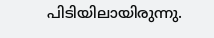പിടിയിലായിരുന്നു.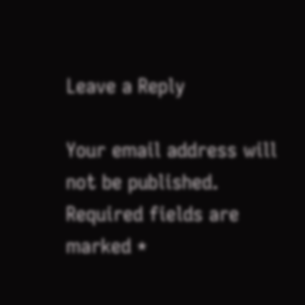Leave a Reply

Your email address will not be published. Required fields are marked *